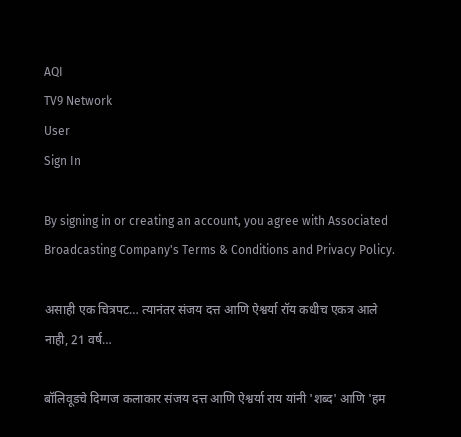AQI
TV9 Network
User
Sign In

By signing in or creating an account, you agree with Associated Broadcasting Company's Terms & Conditions and Privacy Policy.

असाही एक चित्रपट… त्यानंतर संजय दत्त आणि ऐश्वर्या रॉय कधीच एकत्र आले नाही, 21 वर्ष…

बॉलिवूडचे दिग्गज कलाकार संजय दत्त आणि ऐश्वर्या राय यांनी 'शब्द' आणि 'हम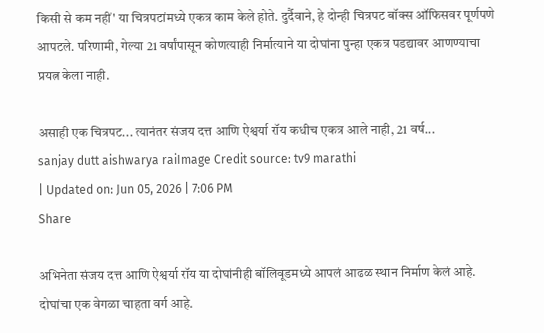किसी से कम नहीं' या चित्रपटांमध्ये एकत्र काम केले होते. दुर्दैवाने, हे दोन्ही चित्रपट बॉक्स ऑफिसवर पूर्णपणे आपटले. परिणामी, गेल्या 21 वर्षांपासून कोणत्याही निर्मात्याने या दोघांना पुन्हा एकत्र पडद्यावर आणण्याचा प्रयत्न केला नाही.

असाही एक चित्रपट... त्यानंतर संजय दत्त आणि ऐश्वर्या रॉय कधीच एकत्र आले नाही, 21 वर्ष...
sanjay dutt aishwarya raiImage Credit source: tv9 marathi
| Updated on: Jun 05, 2026 | 7:06 PM
Share

अभिनेता संजय दत्त आणि ऐश्वर्या रॉय या दोघांनीही बॉलिवूडमध्ये आपलं आढळ स्थान निर्माण केलं आहे. दोघांचा एक वेगळा चाहता वर्ग आहे.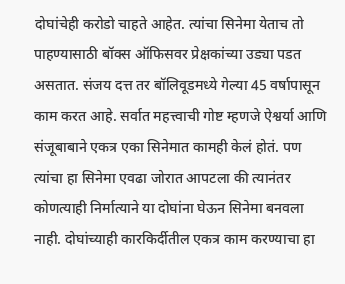दोघांचेही करोडो चाहते आहेत. त्यांचा सिनेमा येताच तो पाहण्यासाठी बॉक्स ऑफिसवर प्रेक्षकांच्या उड्या पडत असतात. संजय दत्त तर बॉलिवूडमध्ये गेल्या 45 वर्षापासून काम करत आहे. सर्वात महत्त्वाची गोष्ट म्हणजे ऐश्वर्या आणि संजूबाबाने एकत्र एका सिनेमात कामही केलं होतं. पण त्यांचा हा सिनेमा एवढा जोरात आपटला की त्यानंतर कोणत्याही निर्मात्याने या दोघांना घेऊन सिनेमा बनवला नाही. दोघांच्याही कारकिर्दीतील एकत्र काम करण्याचा हा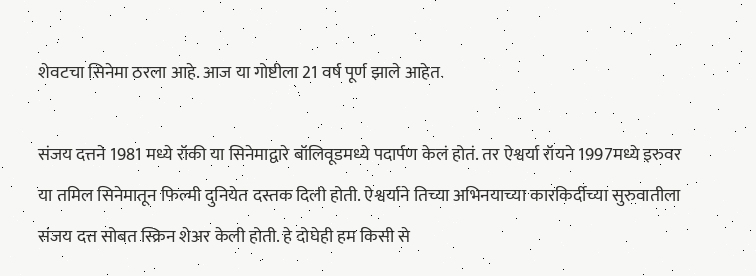शेवटचा सिनेमा ठरला आहे. आज या गोष्टीला 21 वर्ष पूर्ण झाले आहेत.

संजय दत्तने 1981 मध्ये रॉकी या सिनेमाद्वारे बॉलिवूडमध्ये पदार्पण केलं होतं. तर ऐश्वर्या रॉयने 1997मध्ये इरुवर या तमिल सिनेमातून फिल्मी दुनियेत दस्तक दिली होती. ऐश्वर्याने तिच्या अभिनयाच्या कारकिर्दीच्या सुरुवातीला संजय दत्त सोबत स्क्रिन शेअर केली होती. हे दोघेही हम किसी से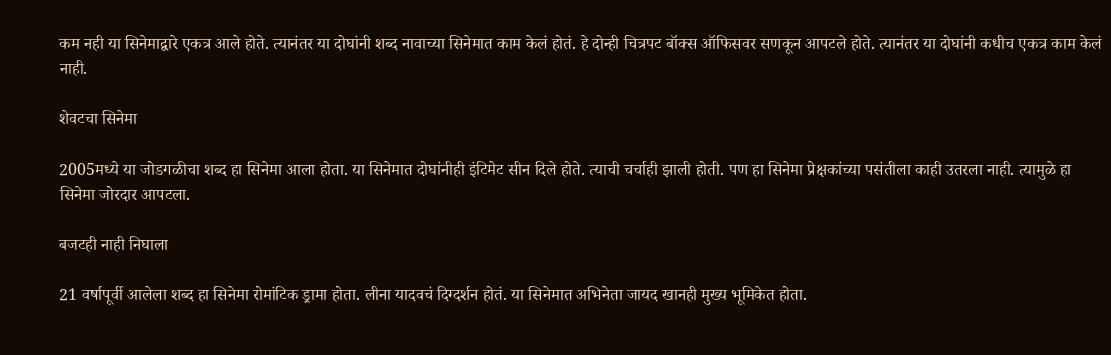कम नही या सिनेमाद्वारे एकत्र आले होते. त्यानंतर या दोघांनी शब्द नावाच्या सिनेमात काम केलं होतं. हे दोन्ही चित्रपट बॉक्स ऑफिसवर सणकून आपटले होते. त्यानंतर या दोघांनी कधीच एकत्र काम केलं नाही.

शेवटचा सिनेमा

2005मध्ये या जोडगळीचा शब्द हा सिनेमा आला होता. या सिनेमात दोघांनीही इंटिमेट सीन दिले होते. त्याची चर्चाही झाली होती. पण हा सिनेमा प्रेक्षकांच्या पसंतीला काही उतरला नाही. त्यामुळे हा सिनेमा जोरदार आपटला.

बजटही नाही निघाला

21 वर्षापूर्वी आलेला शब्द हा सिनेमा रोमांटिक ड्रामा होता. लीना यादवचं दिग्दर्शन होतं. या सिनेमात अभिनेता जायद खानही मुख्य भूमिकेत होता.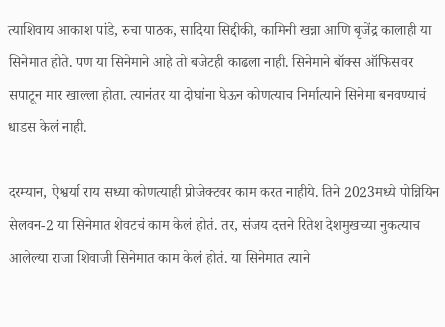त्याशिवाय आकाश पांडे, रुचा पाठक, सादिया सिद्दीकी, कामिनी खन्ना आणि बृजेंद्र कालाही या सिनेमात होते. पण या सिनेमाने आहे तो बजेटही काढला नाही. सिनेमाने बॉक्स ऑफिसवर सपाटून मार खाल्ला होता. त्यानंतर या दोघांना घेऊन कोणत्याच निर्मात्याने सिनेमा बनवण्याचं धाडस केलं नाही.

दरम्यान, ऐश्वर्या राय सध्या कोणत्याही प्रोजेक्टवर काम करत नाहीये. तिने 2023मध्ये पोन्नियिन सेलवन-2 या सिनेमात शेवटचं काम केलं होतं. तर, संजय दत्तने रितेश देशमुखच्या नुकत्याच आलेल्या राजा शिवाजी सिनेमात काम केलं होतं. या सिनेमात त्याने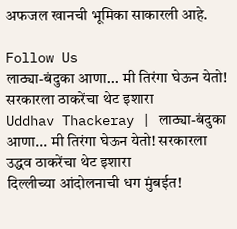अफजल खानची भूमिका साकारली आहे.

Follow Us
लाठ्या-बंदुका आणा... मी तिरंगा घेऊन येतो! सरकारला ठाकरेंचा थेट इशारा
Uddhav Thackeray | लाठ्या-बंदुका आणा... मी तिरंगा घेऊन येतो! सरकारला उद्धव ठाकरेंचा थेट इशारा
दिल्लीच्या आंदोलनाची धग मुंबईत!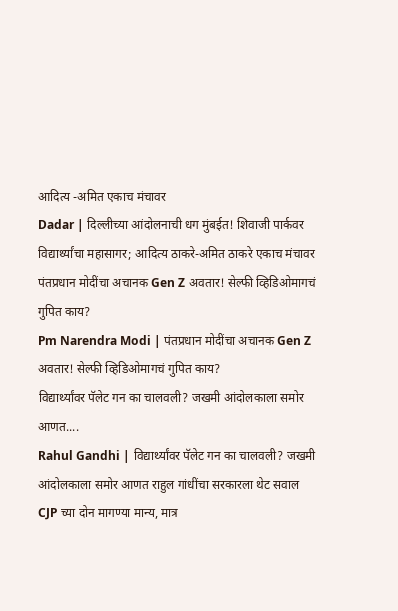आदित्य -अमित एकाच मंचावर
Dadar | दिल्लीच्या आंदोलनाची धग मुंबईत! शिवाजी पार्कवर विद्यार्थ्यांचा महासागर; आदित्य ठाकरे-अमित ठाकरे एकाच मंचावर
पंतप्रधान मोदींचा अचानक Gen Z अवतार! सेल्फी व्हिडिओमागचं गुपित काय?
Pm Narendra Modi | पंतप्रधान मोदींचा अचानक Gen Z अवतार! सेल्फी व्हिडिओमागचं गुपित काय?
विद्यार्थ्यांवर पॅलेट गन का चालवली? जखमी आंदोलकाला समोर आणत....
Rahul Gandhi | विद्यार्थ्यांवर पॅलेट गन का चालवली? जखमी आंदोलकाला समोर आणत राहुल गांधींचा सरकारला थेट सवाल
CJP च्या दोन मागण्या मान्य, मात्र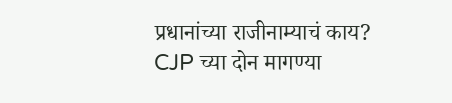प्रधानांच्या राजीनाम्याचं काय?
CJP च्या दोन मागण्या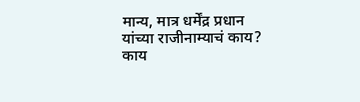मान्य, मात्र धर्मेंद्र प्रधान यांच्या राजीनाम्याचं काय? काय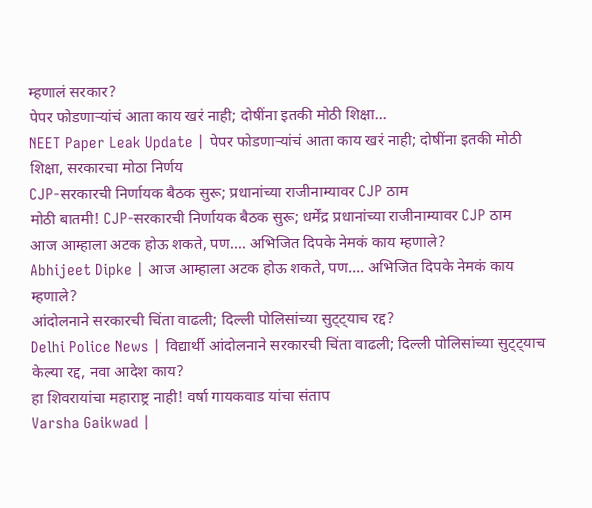म्हणालं सरकार?
पेपर फोडणाऱ्यांचं आता काय खरं नाही; दोषींना इतकी मोठी शिक्षा...
NEET Paper Leak Update | पेपर फोडणाऱ्यांचं आता काय खरं नाही; दोषींना इतकी मोठी शिक्षा, सरकारचा मोठा निर्णय
CJP-सरकारची निर्णायक बैठक सुरू; प्रधानांच्या राजीनाम्यावर CJP ठाम
मोठी बातमी! CJP-सरकारची निर्णायक बैठक सुरू; धर्मेंद्र प्रधानांच्या राजीनाम्यावर CJP ठाम
आज आम्हाला अटक होऊ शकते, पण.... अभिजित दिपके नेमकं काय म्हणाले?
Abhijeet Dipke | आज आम्हाला अटक होऊ शकते, पण.... अभिजित दिपके नेमकं काय म्हणाले?
आंदोलनाने सरकारची चिंता वाढली; दिल्ली पोलिसांच्या सुट्ट्याच रद्द?
Delhi Police News | विद्यार्थी आंदोलनाने सरकारची चिंता वाढली; दिल्ली पोलिसांच्या सुट्ट्याच केल्या रद्द, नवा आदेश काय?
हा शिवरायांचा महाराष्ट्र नाही! वर्षा गायकवाड यांचा संताप
Varsha Gaikwad |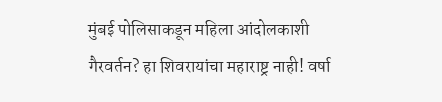मुंबई पोलिसाकडून महिला आंदोलकाशी गैरवर्तन? हा शिवरायांचा महाराष्ट्र नाही! वर्षा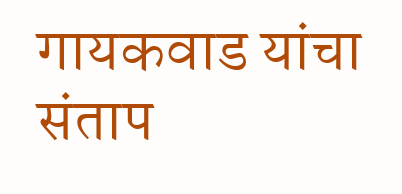गायकवाड यांचा संताप